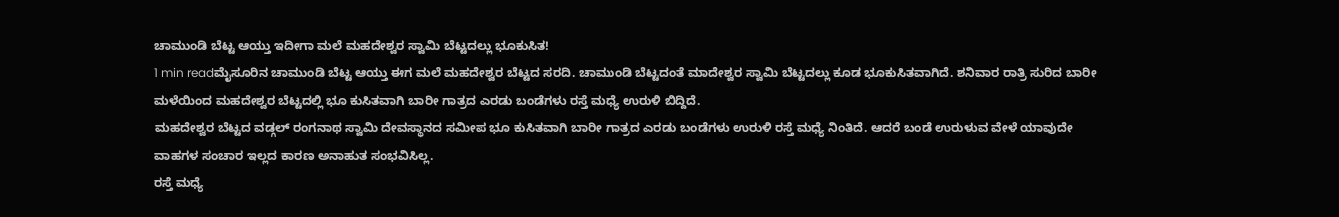ಚಾಮುಂಡಿ ಬೆಟ್ಟ ಆಯ್ತು ಇದೀಗಾ ಮಲೆ ಮಹದೇಶ್ವರ ಸ್ವಾಮಿ ಬೆಟ್ಟದಲ್ಲು ಭೂಕುಸಿತ!
1 min readಮೈಸೂರಿನ ಚಾಮುಂಡಿ ಬೆಟ್ಟ ಆಯ್ತು ಈಗ ಮಲೆ ಮಹದೇಶ್ವರ ಬೆಟ್ಟದ ಸರದಿ. ಚಾಮುಂಡಿ ಬೆಟ್ಟದಂತೆ ಮಾದೇಶ್ವರ ಸ್ವಾಮಿ ಬೆಟ್ಟದಲ್ಲು ಕೂಡ ಭೂಕುಸಿತವಾಗಿದೆ. ಶನಿವಾರ ರಾತ್ರಿ ಸುರಿದ ಬಾರೀ ಮಳೆಯಿಂದ ಮಹದೇಶ್ವರ ಬೆಟ್ಟದಲ್ಲಿ ಭೂ ಕುಸಿತವಾಗಿ ಬಾರೀ ಗಾತ್ರದ ಎರಡು ಬಂಡೆಗಳು ರಸ್ತೆ ಮಧ್ಯೆ ಉರುಳಿ ಬಿದ್ದಿದೆ.
ಮಹದೇಶ್ವರ ಬೆಟ್ಟದ ವಡ್ಗಲ್ ರಂಗನಾಥ ಸ್ವಾಮಿ ದೇವಸ್ಥಾನದ ಸಮೀಪ ಭೂ ಕುಸಿತವಾಗಿ ಬಾರೀ ಗಾತ್ರದ ಎರಡು ಬಂಡೆಗಳು ಉರುಳಿ ರಸ್ತೆ ಮಧ್ಯೆ ನಿಂತಿದೆ. ಆದರೆ ಬಂಡೆ ಉರುಳುವ ವೇಳೆ ಯಾವುದೇ ವಾಹಗಳ ಸಂಚಾರ ಇಲ್ಲದ ಕಾರಣ ಅನಾಹುತ ಸಂಭವಿಸಿಲ್ಲ.
ರಸ್ತೆ ಮಧ್ಯೆ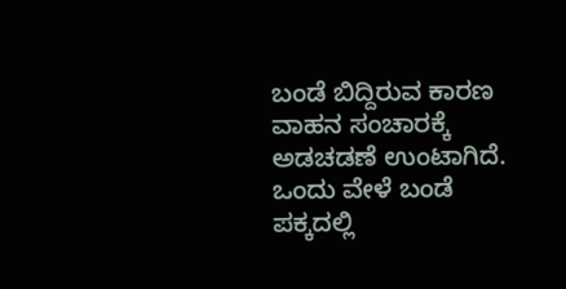ಬಂಡೆ ಬಿದ್ದಿರುವ ಕಾರಣ ವಾಹನ ಸಂಚಾರಕ್ಕೆ ಅಡಚಡಣೆ ಉಂಟಾಗಿದೆ. ಒಂದು ವೇಳೆ ಬಂಡೆ ಪಕ್ಕದಲ್ಲಿ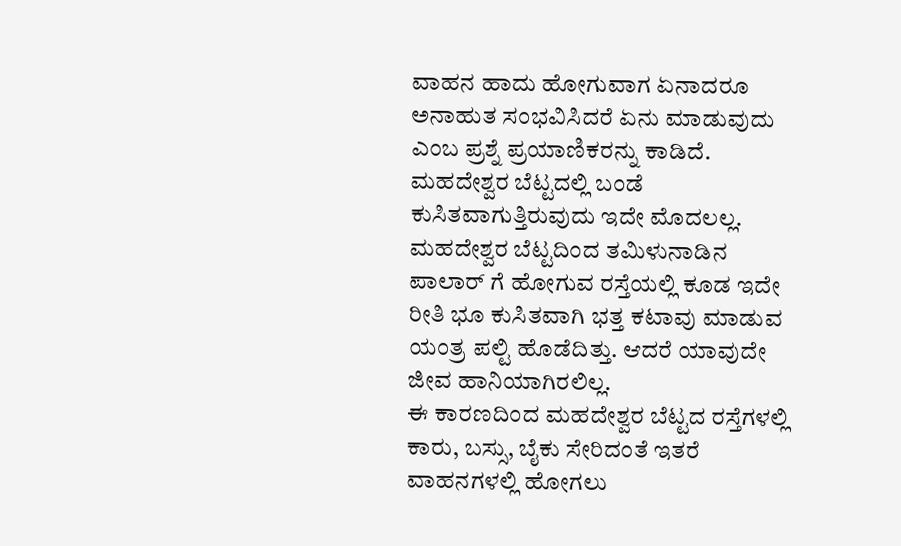ವಾಹನ ಹಾದು ಹೋಗುವಾಗ ಏನಾದರೂ ಅನಾಹುತ ಸಂಭವಿಸಿದರೆ ಏನು ಮಾಡುವುದು ಎಂಬ ಪ್ರಶ್ನೆ ಪ್ರಯಾಣಿಕರನ್ನು ಕಾಡಿದೆ.
ಮಹದೇಶ್ವರ ಬೆಟ್ಟದಲ್ಲಿ ಬಂಡೆ ಕುಸಿತವಾಗುತ್ತಿರುವುದು ಇದೇ ಮೊದಲಲ್ಲ. ಮಹದೇಶ್ವರ ಬೆಟ್ಟದಿಂದ ತಮಿಳುನಾಡಿನ ಪಾಲಾರ್ ಗೆ ಹೋಗುವ ರಸ್ತೆಯಲ್ಲಿ ಕೂಡ ಇದೇ ರೀತಿ ಭೂ ಕುಸಿತವಾಗಿ ಭತ್ತ ಕಟಾವು ಮಾಡುವ ಯಂತ್ರ ಪಲ್ಟಿ ಹೊಡೆದಿತ್ತು. ಆದರೆ ಯಾವುದೇ ಜೀವ ಹಾನಿಯಾಗಿರಲಿಲ್ಲ.
ಈ ಕಾರಣದಿಂದ ಮಹದೇಶ್ವರ ಬೆಟ್ಟದ ರಸ್ತೆಗಳಲ್ಲಿ ಕಾರು, ಬಸ್ಸು, ಬೈಕು ಸೇರಿದಂತೆ ಇತರೆ ವಾಹನಗಳಲ್ಲಿ ಹೋಗಲು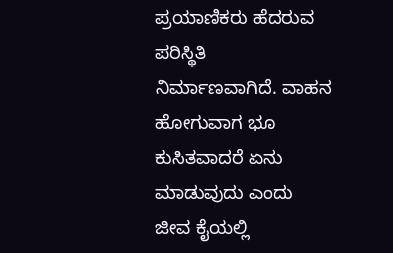ಪ್ರಯಾಣಿಕರು ಹೆದರುವ ಪರಿಸ್ಥಿತಿ ನಿರ್ಮಾಣವಾಗಿದೆ. ವಾಹನ ಹೋಗುವಾಗ ಭೂ ಕುಸಿತವಾದರೆ ಏನು ಮಾಡುವುದು ಎಂದು ಜೀವ ಕೈಯಲ್ಲಿ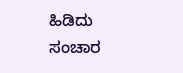ಹಿಡಿದು ಸಂಚಾರ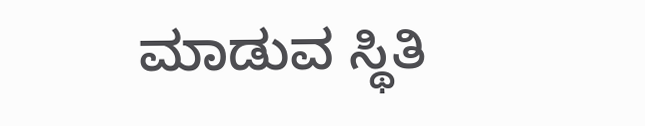ಮಾಡುವ ಸ್ಥಿತಿ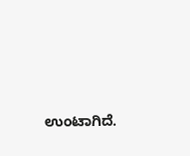ಉಂಟಾಗಿದೆ.